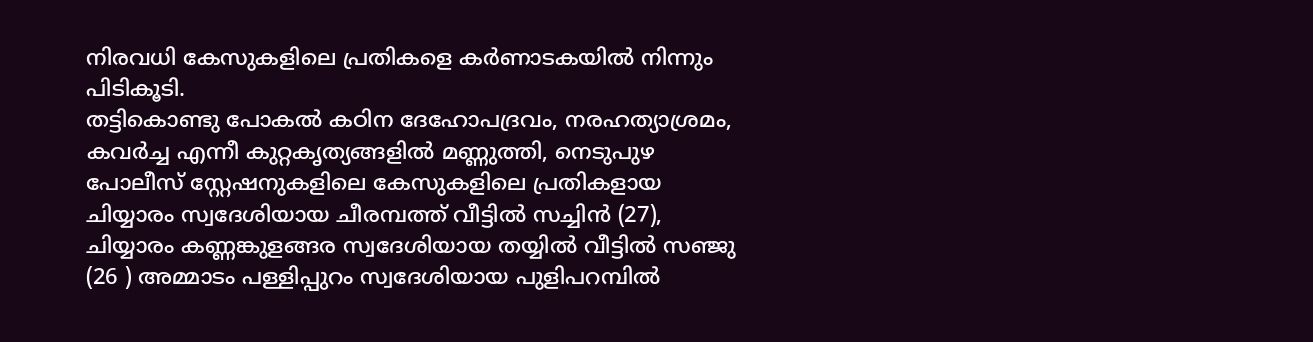നിരവധി കേസുകളിലെ പ്രതികളെ കർണാടകയിൽ നിന്നും പിടികൂടി.
തട്ടികൊണ്ടു പോകൽ കഠിന ദേഹോപദ്രവം, നരഹത്യാശ്രമം, കവർച്ച എന്നീ കുറ്റകൃത്യങ്ങളിൽ മണ്ണുത്തി, നെടുപുഴ പോലീസ് സ്റ്റേഷനുകളിലെ കേസുകളിലെ പ്രതികളായ ചിയ്യാരം സ്വദേശിയായ ചീരമ്പത്ത് വീട്ടിൽ സച്ചിൻ (27), ചിയ്യാരം കണ്ണങ്കുളങ്ങര സ്വദേശിയായ തയ്യിൽ വീട്ടിൽ സഞ്ജു (26 ) അമ്മാടം പള്ളിപ്പുറം സ്വദേശിയായ പുളിപറമ്പിൽ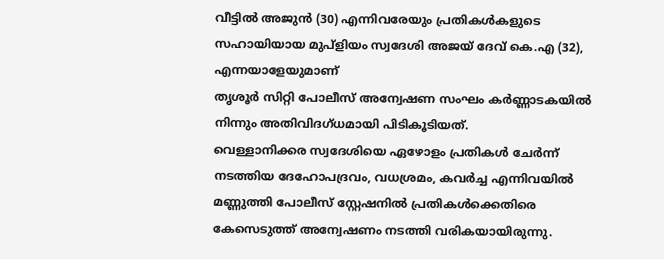വീട്ടിൽ അജുൻ (30) എന്നിവരേയും പ്രതികൾകളുടെ സഹായിയായ മുപ്ളിയം സ്വദേശി അജയ് ദേവ് കെ.എ (32), എന്നയാളേയുമാണ്
തൃശൂർ സിറ്റി പോലീസ് അന്വേഷണ സംഘം കർണ്ണാടകയിൽ നിന്നും അതിവിദഗ്ധമായി പിടികൂടിയത്.
വെള്ളാനിക്കര സ്വദേശിയെ ഏഴോളം പ്രതികൾ ചേർന്ന് നടത്തിയ ദേഹോപദ്രവം, വധശ്രമം, കവർച്ച എന്നിവയിൽ മണ്ണുത്തി പോലീസ് സ്റ്റേഷനിൽ പ്രതികൾക്കെതിരെ കേസെടുത്ത് അന്വേഷണം നടത്തി വരികയായിരുന്നു.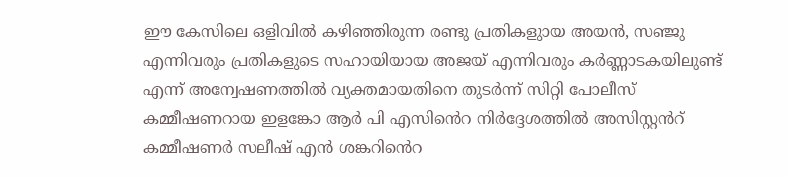ഈ കേസിലെ ഒളിവിൽ കഴിഞ്ഞിരുന്ന രണ്ടു പ്രതികളുായ അയൻ, സഞ്ജു എന്നിവരും പ്രതികളുടെ സഹായിയായ അജയ് എന്നിവരും കർണ്ണാടകയിലുണ്ട് എന്ന് അന്വേഷണത്തിൽ വ്യക്തമായതിനെ തുടർന്ന് സിറ്റി പോലീസ് കമ്മീഷണറായ ഇളങ്കോ ആർ പി എസിൻെറ നിർദ്ദേശത്തിൽ അസിസ്റ്റൻറ് കമ്മീഷണർ സലീഷ് എൻ ശങ്കറിൻെറ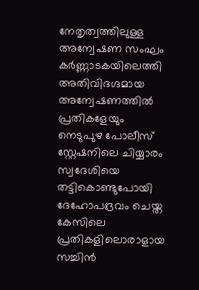നേതൃത്വത്തിലുള്ള അന്വേഷണ സംഘം കർണ്ണാടകയിലെത്തി അതിവിദഗ്ദമായ അന്വേഷണത്തിൽ പ്രതികളേയും നെടുപുഴ പോലീസ് സ്റ്റേഷനിലെ ചിയ്യാരം സ്വദേശിയെ തട്ടികൊണ്ടുപോയി ദേഹോപദ്രവം ചെയ്ത കേസിലെ പ്രതികളിലൊരാളായ സച്ചിൻ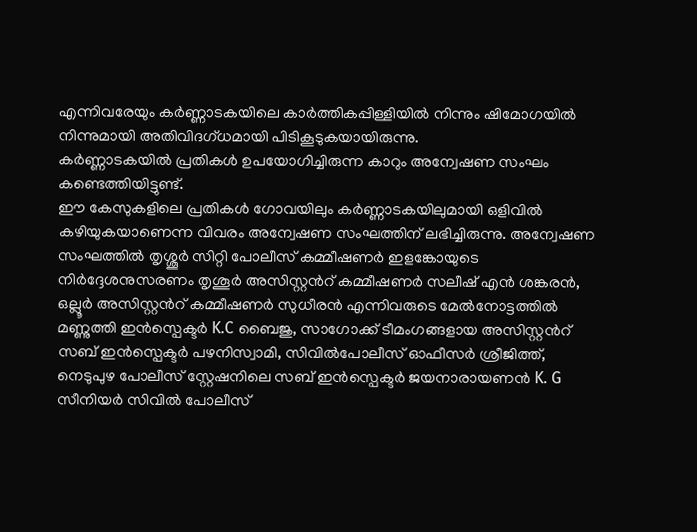എന്നിവരേയും കർണ്ണാടകയിലെ കാർത്തികപ്പിള്ളിയിൽ നിന്നും ഷിമോഗയിൽ നിന്നുമായി അതിവിദഗ്ധമായി പിടികൂടുകയായിരുന്നു.
കർണ്ണാടകയിൽ പ്രതികൾ ഉപയോഗിച്ചിരുന്ന കാറും അന്വേഷണ സംഘം കണ്ടെത്തിയിട്ടുണ്ട്.
ഈ കേസുകളിലെ പ്രതികൾ ഗോവയിലും കർണ്ണാടകയിലുമായി ഒളിവിൽ കഴിയുകയാണെന്ന വിവരം അന്വേഷണ സംഘത്തിന് ലഭിച്ചിരുന്നു. അന്വേഷണ സംഘത്തിൽ തൃശ്ശൂർ സിറ്റി പോലീസ് കമ്മീഷണർ ഇളങ്കോയുടെ നിർദ്ദേശനുസരണം തൃശൂർ അസിസ്റ്റൻറ് കമ്മീഷണർ സലീഷ് എൻ ശങ്കരൻ, ഒല്ലൂർ അസിസ്റ്റൻറ് കമ്മീഷണർ സുധീരൻ എന്നിവരുടെ മേൽനോട്ടത്തിൽ മണ്ണുത്തി ഇൻസ്പെക്ടർ K.C ബൈജു, സാഗോക്ക് ടീമംഗങ്ങളായ അസിസ്റ്റൻറ് സബ് ഇൻസ്പെക്ടർ പഴനിസ്വാമി, സിവിൽപോലീസ് ഓഫീസർ ശ്രീജിത്ത്, നെടുപുഴ പോലീസ് സ്റ്റേഷനിലെ സബ് ഇൻസ്പെക്ടർ ജയനാരായണൻ K. G സീനിയർ സിവിൽ പോലീസ്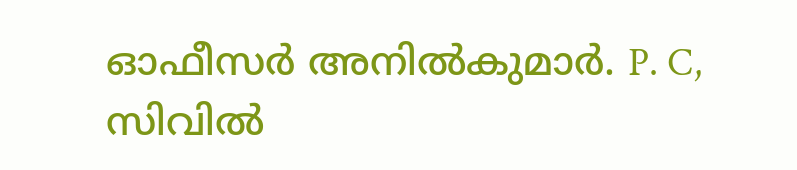ഓഫീസർ അനിൽകുമാർ. P. C, സിവിൽ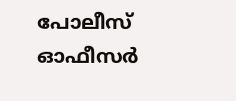പോലീസ് ഓഫീസർ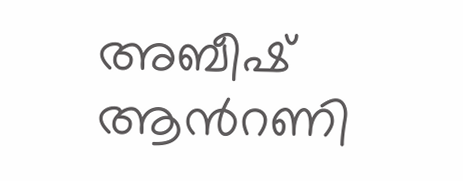അബീഷ് ആൻറണി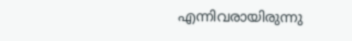എന്നിവരായിരുന്നു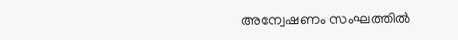അന്വേഷണം സംഘത്തിൽ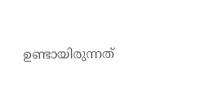ഉണ്ടായിരുന്നത്